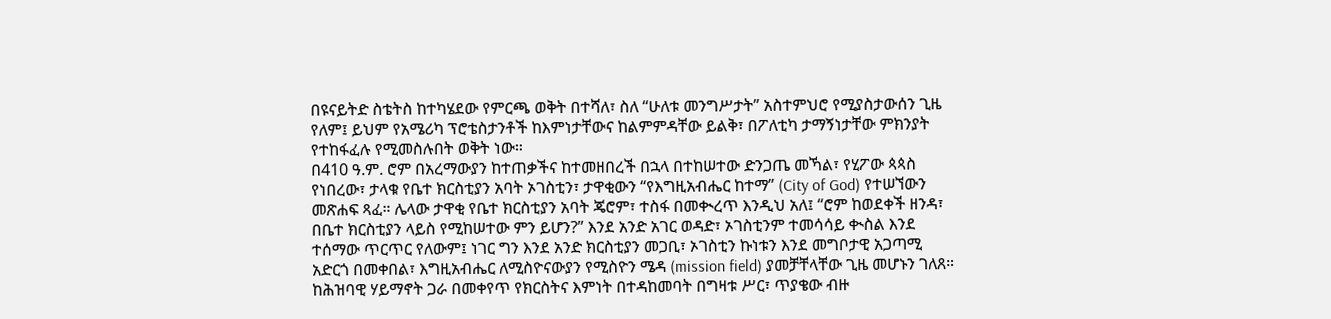በዩናይትድ ስቴትስ ከተካሄደው የምርጫ ወቅት በተሻለ፣ ስለ “ሁለቱ መንግሥታት” አስተምህሮ የሚያስታውሰን ጊዜ የለም፤ ይህም የአሜሪካ ፕሮቴስታንቶች ከእምነታቸውና ከልምምዳቸው ይልቅ፣ በፖለቲካ ታማኝነታቸው ምክንያት የተከፋፈሉ የሚመስሉበት ወቅት ነው።
በ410 ዓ.ም. ሮም በአረማውያን ከተጠቃችና ከተመዘበረች በኋላ በተከሠተው ድንጋጤ መኻል፣ የሂፖው ጳጳስ የነበረው፣ ታላቁ የቤተ ክርስቲያን አባት ኦገስቲን፣ ታዋቂውን “የእግዚአብሔር ከተማ” (City of God) የተሠኘውን መጽሐፍ ጻፈ። ሌላው ታዋቂ የቤተ ክርስቲያን አባት ጄሮም፣ ተስፋ በመቊረጥ እንዲህ አለ፤ “ሮም ከወደቀች ዘንዳ፣ በቤተ ክርስቲያን ላይስ የሚከሠተው ምን ይሆን?” እንደ አንድ አገር ወዳድ፣ ኦገስቲንም ተመሳሳይ ቊስል እንደ ተሰማው ጥርጥር የለውም፤ ነገር ግን እንደ አንድ ክርስቲያን መጋቢ፣ ኦገስቲን ኩነቱን እንደ መግቦታዊ አጋጣሚ አድርጎ በመቀበል፣ እግዚአብሔር ለሚስዮናውያን የሚስዮን ሜዳ (mission field) ያመቻቸላቸው ጊዜ መሆኑን ገለጸ። ከሕዝባዊ ሃይማኖት ጋራ በመቀየጥ የክርስትና እምነት በተዳከመባት በግዛቱ ሥር፣ ጥያቄው ብዙ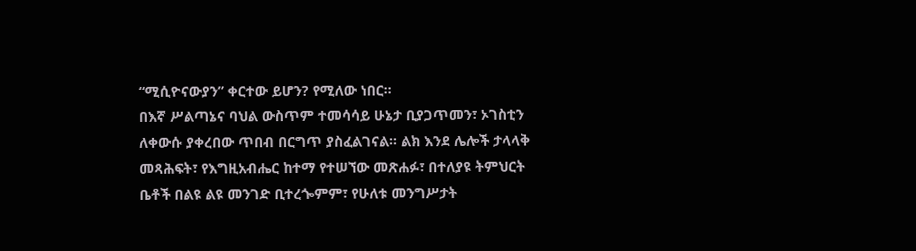“ሚሲዮናውያን” ቀርተው ይሆን? የሚለው ነበር።
በእኛ ሥልጣኔና ባህል ውስጥም ተመሳሳይ ሁኔታ ቢያጋጥመን፣ ኦገስቲን ለቀውሱ ያቀረበው ጥበብ በርግጥ ያስፈልገናል። ልክ እንደ ሌሎች ታላላቅ መጻሕፍት፣ የእግዚአብሔር ከተማ የተሠኘው መጽሐፉ፣ በተለያዩ ትምህርት ቤቶች በልዩ ልዩ መንገድ ቢተረጐምም፣ የሁለቱ መንግሥታት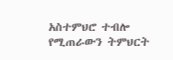አስተምህሮ ተብሎ የሚጠራውን ትምህርት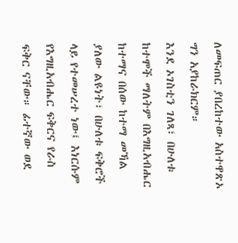ለመፍጠር ያበረከተው አስተዋጽኦ ግን አያከራክርም።
እንደ ኦገስቲን ገለጻ፣ በሁለቱ ከተሞች ማለትም በእግዚአብሔር ከተማና በሰው ከተማ መኻል ያለው ልዩነት፣ በሁለቱ ፍቅሮች ላይ የተመሠረተ ነው፤ እነርሱም የእግዚአብሔር ፍቅርና የራስ ፍቅር ናቸው። ፊተኛው ወደ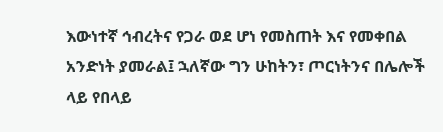እውነተኛ ኅብረትና የጋራ ወደ ሆነ የመስጠት እና የመቀበል አንድነት ያመራል፤ ኋለኛው ግን ሁከትን፣ ጦርነትንና በሌሎች ላይ የበላይ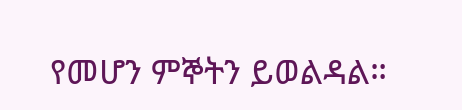የመሆን ምኞትን ይወልዳል።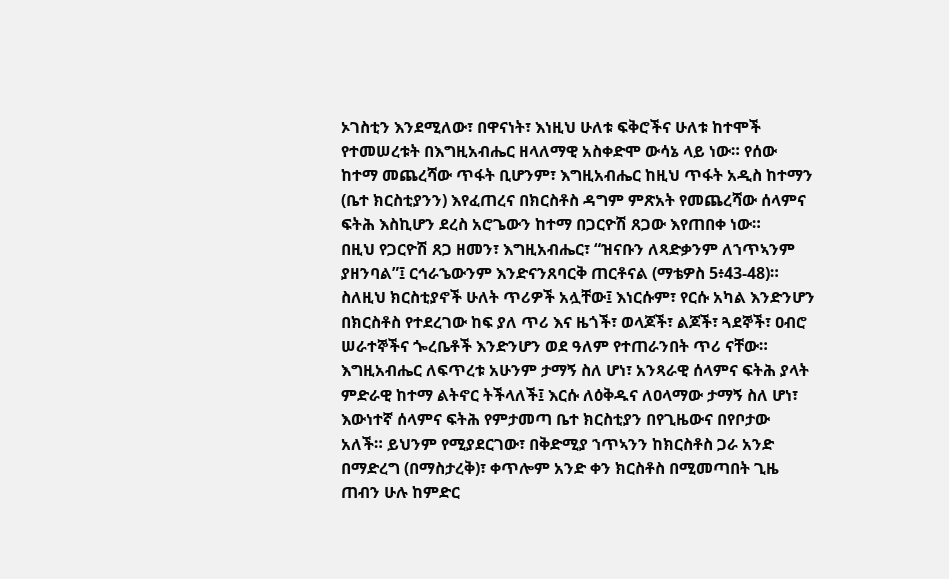ኦገስቲን እንደሚለው፣ በዋናነት፣ እነዚህ ሁለቱ ፍቅሮችና ሁለቱ ከተሞች የተመሠረቱት በእግዚአብሔር ዘላለማዊ አስቀድሞ ውሳኔ ላይ ነው። የሰው ከተማ መጨረሻው ጥፋት ቢሆንም፣ እግዚአብሔር ከዚህ ጥፋት አዲስ ከተማን (ቤተ ክርስቲያንን) እየፈጠረና በክርስቶስ ዳግም ምጽአት የመጨረሻው ሰላምና ፍትሕ እስኪሆን ደረስ አሮጌውን ከተማ በጋርዮሽ ጸጋው እየጠበቀ ነው።
በዚህ የጋርዮሽ ጸጋ ዘመን፣ እግዚአብሔር፣ “ዝናቡን ለጻድቃንም ለኀጥኣንም ያዘንባል”፤ ርኅራኄውንም እንድናንጸባርቅ ጠርቶናል (ማቴዎስ 5፥43-48)። ስለዚህ ክርስቲያኖች ሁለት ጥሪዎች አሏቸው፤ እነርሱም፣ የርሱ አካል እንድንሆን በክርስቶስ የተደረገው ከፍ ያለ ጥሪ እና ዜጎች፣ ወላጆች፣ ልጆች፣ ጓደኞች፣ ዐብሮ ሠራተኞችና ጐረቤቶች እንድንሆን ወደ ዓለም የተጠራንበት ጥሪ ናቸው። እግዚአብሔር ለፍጥረቱ አሁንም ታማኝ ስለ ሆነ፣ አንጻራዊ ሰላምና ፍትሕ ያላት ምድራዊ ከተማ ልትኖር ትችላለች፤ እርሱ ለዕቅዱና ለዐላማው ታማኝ ስለ ሆነ፣ እውነተኛ ሰላምና ፍትሕ የምታመጣ ቤተ ክርስቲያን በየጊዜውና በየቦታው አለች። ይህንም የሚያደርገው፣ በቅድሚያ ኀጥኣንን ከክርስቶስ ጋራ አንድ በማድረግ (በማስታረቅ)፣ ቀጥሎም አንድ ቀን ክርስቶስ በሚመጣበት ጊዜ ጠብን ሁሉ ከምድር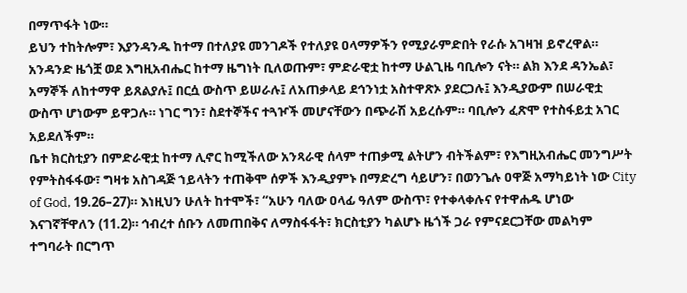በማጥፋት ነው።
ይህን ተከትሎም፣ እያንዳንዱ ከተማ በተለያዩ መንገዶች የተለያዩ ዐላማዎችን የሚያራምድበት የራሱ አገዛዝ ይኖረዋል። አንዳንድ ዜጎቿ ወደ እግዚአብሔር ከተማ ዜግነት ቢለወጡም፣ ምድራዊቷ ከተማ ሁልጊዜ ባቢሎን ናት። ልክ እንደ ዳንኤል፣ አማኞች ለከተማዋ ይጸልያሉ፤ በርሷ ውስጥ ይሠራሉ፤ ለአጠቃላይ ደኅንነቷ አስተዋጽኦ ያደርጋሉ፤ እንዲያውም በሠራዊቷ ውስጥ ሆነውም ይዋጋሉ። ነገር ግን፣ ስደተኞችና ተጓዦች መሆናቸውን በጭራሽ አይረሱም። ባቢሎን ፈጽሞ የተስፋይቷ አገር አይደለችም።
ቤተ ክርስቲያን በምድራዊቷ ከተማ ሊኖር ከሚችለው አንጻራዊ ሰላም ተጠቃሚ ልትሆን ብትችልም፣ የእግዚአብሔር መንግሥት የምትስፋፋው፣ ግዛቱ አስገዳጅ ኀይላትን ተጠቅሞ ሰዎች እንዲያምኑ በማድረግ ሳይሆን፣ በወንጌሉ ዐዋጅ አማካይነት ነው City of God, 19.26–27)። እነዚህን ሁለት ከተሞች፣ “አሁን ባለው ዐላፊ ዓለም ውስጥ፣ የተቀላቀሉና የተዋሐዱ ሆነው እናገኛቸዋለን (11.2)። ኅብረተ ሰቡን ለመጠበቅና ለማስፋፋት፣ ክርስቲያን ካልሆኑ ዜጎች ጋራ የምናደርጋቸው መልካም ተግባራት በርግጥ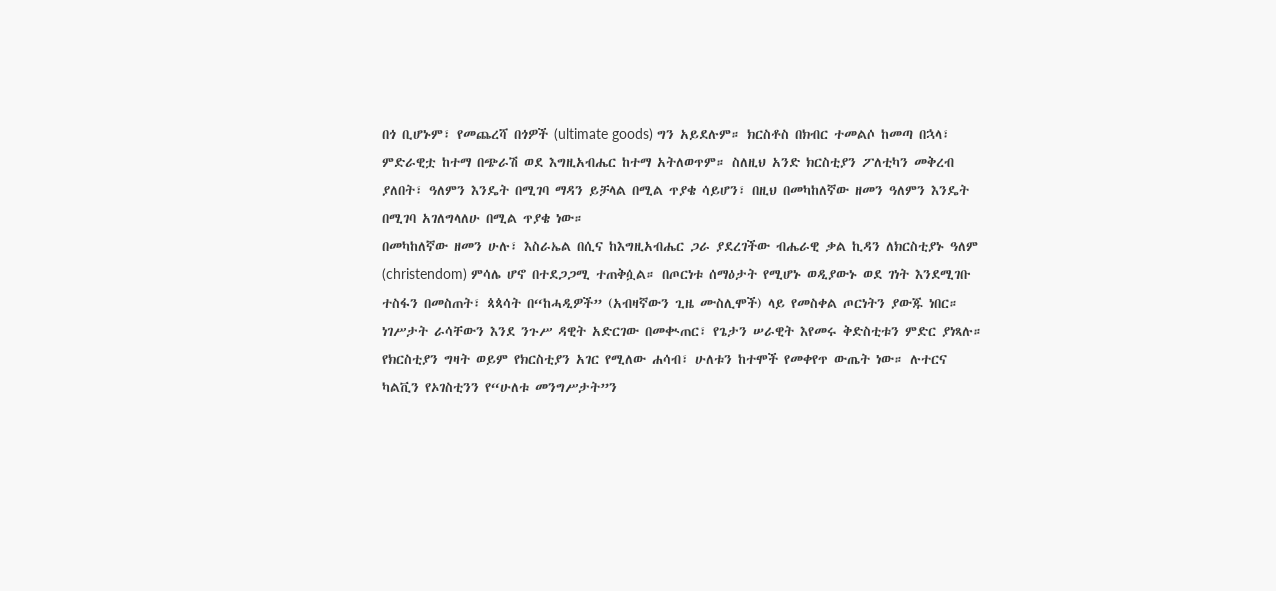በጎ ቢሆኑም፣ የመጨረሻ በጎዎች (ultimate goods) ግን አይደሉም። ክርስቶስ በክብር ተመልሶ ከመጣ በኋላ፣ ምድራዊቷ ከተማ በጭራሽ ወደ እግዚአብሔር ከተማ አትለወጥም። ስለዚህ አንድ ክርስቲያን ፖለቲካን መቅረብ ያለበት፣ ዓለምን እንዴት በሚገባ ማዳን ይቻላል በሚል ጥያቄ ሳይሆን፣ በዚህ በመካከለኛው ዘመን ዓለምን እንዴት በሚገባ አገለግላለሁ በሚል ጥያቄ ነው።
በመካከለኛው ዘመን ሁሉ፣ እስራኤል በሲና ከእግዚአብሔር ጋራ ያደረገችው ብሔራዊ ቃል ኪዳን ለክርስቲያኑ ዓለም (christendom) ምሳሌ ሆኖ በተደጋጋሚ ተጠቅሷል። በጦርነቱ ሰማዕታት የሚሆኑ ወዲያውኑ ወደ ገነት እንደሚገቡ ተስፋን በመስጠት፣ ጳጳሳት በ“ከሓዲዎች” (አብዛኛውን ጊዜ ሙስሊሞች) ላይ የመስቀል ጦርነትን ያውጁ ነበር። ነገሥታት ራሳቸውን እንደ ንጉሥ ዳዊት አድርገው በመቊጠር፣ የጌታን ሠራዊት እየመሩ ቅድስቲቱን ምድር ያነጻሉ። የክርስቲያን ግዛት ወይም የክርስቲያን አገር የሚለው ሐሳብ፣ ሁለቱን ከተሞች የመቀየጥ ውጤት ነው። ሉተርና ካልቪን የኦገስቲንን የ“ሁለቱ መንግሥታት”ን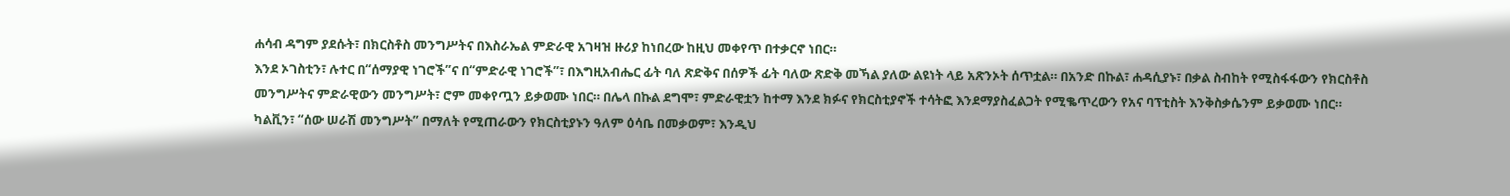ሐሳብ ዳግም ያደሱት፣ በክርስቶስ መንግሥትና በእስራኤል ምድራዊ አገዛዝ ዙሪያ ከነበረው ከዚህ መቀየጥ በተቃርኖ ነበር።
እንደ ኦገስቲን፣ ሉተር በ“ሰማያዊ ነገሮች”ና በ“ምድራዊ ነገሮች”፣ በእግዚአብሔር ፊት ባለ ጽድቅና በሰዎች ፊት ባለው ጽድቅ መኻል ያለው ልዩነት ላይ አጽንኦት ሰጥቷል። በአንድ በኩል፣ ሐዳሲያኑ፣ በቃል ስብከት የሚስፋፋውን የክርስቶስ መንግሥትና ምድራዊውን መንግሥት፣ ሮም መቀየጧን ይቃወሙ ነበር። በሌላ በኩል ደግሞ፣ ምድራዊቷን ከተማ እንደ ክፉና የክርስቲያኖች ተሳትፎ እንደማያስፈልጋት የሚቈጥረውን የአና ባፕቲስት እንቅስቃሴንም ይቃወሙ ነበር።
ካልቪን፣ “ሰው ሠራሽ መንግሥት” በማለት የሚጠራውን የክርስቲያኑን ዓለም ዕሳቤ በመቃወም፣ እንዲህ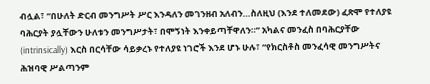ብሏል፣ “በሁለት ድርብ መንግሥት ሥር እንዳለን መገንዘብ አለብን…ስለዚህ (እንደ ተለመደው) ፈጽሞ የተለያዩ ባሕርያት ያሏቸውን ሁለቱን መንግሥታት፣ በሞኝነት እንቀይጣቸዋለን።” አካልና መንፈስ በባሕርያቸው (intrinsically) እርስ በርሳቸው ሳይቃረኑ የተለያዩ ነገሮች እንደ ሆኑ ሁሉ፣ “የክርስቶስ መንፈሳዊ መንግሥትና ሕዝባዊ ሥልጣንም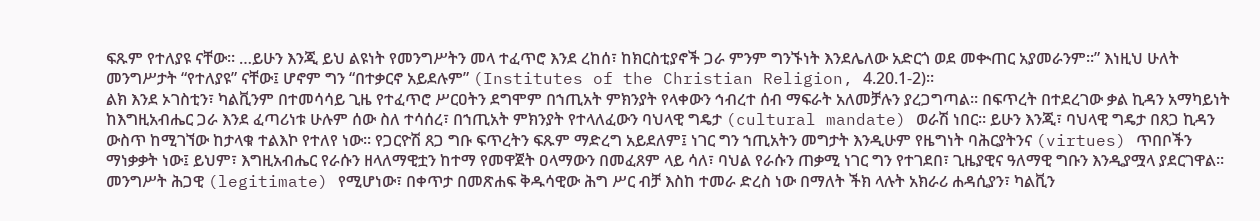ፍጹም የተለያዩ ናቸው። …ይሁን እንጂ ይህ ልዩነት የመንግሥትን መላ ተፈጥሮ እንደ ረከሰ፣ ከክርስቲያኖች ጋራ ምንም ግንኙነት እንደሌለው አድርጎ ወደ መቊጠር አያመራንም።” እነዚህ ሁለት መንግሥታት “የተለያዩ” ናቸው፤ ሆኖም ግን “በተቃርኖ አይደሉም” (Institutes of the Christian Religion, 4.20.1-2)።
ልክ እንደ ኦገስቲን፣ ካልቪንም በተመሳሳይ ጊዜ የተፈጥሮ ሥርዐትን ደግሞም በኀጢአት ምክንያት የላቀውን ኅብረተ ሰብ ማፍራት አለመቻሉን ያረጋግጣል። በፍጥረት በተደረገው ቃል ኪዳን አማካይነት ከእግዚአብሔር ጋራ እንደ ፈጣሪነቱ ሁሉም ሰው ስለ ተሳሰረ፣ በኀጢአት ምክንያት የተላለፈውን ባህላዊ ግዴታ (cultural mandate) ወራሽ ነበር። ይሁን እንጂ፣ ባህላዊ ግዴታ በጸጋ ኪዳን ውስጥ ከሚገኘው ከታላቁ ተልእኮ የተለየ ነው። የጋርዮሽ ጸጋ ግቡ ፍጥረትን ፍጹም ማድረግ አይደለም፤ ነገር ግን ኀጢአትን መግታት እንዲሁም የዜግነት ባሕርያትንና (virtues) ጥበቦችን ማነቃቃት ነው፤ ይህም፣ እግዚአብሔር የራሱን ዘላለማዊቷን ከተማ የመዋጀት ዐላማውን በመፈጸም ላይ ሳለ፣ ባህል የራሱን ጠቃሚ ነገር ግን የተገደበ፣ ጊዜያዊና ዓለማዊ ግቡን እንዲያሟላ ያደርገዋል።
መንግሥት ሕጋዊ (legitimate) የሚሆነው፣ በቀጥታ በመጽሐፍ ቅዱሳዊው ሕግ ሥር ብቻ እስከ ተመራ ድረስ ነው በማለት ችክ ላሉት አክራሪ ሐዳሲያን፣ ካልቪን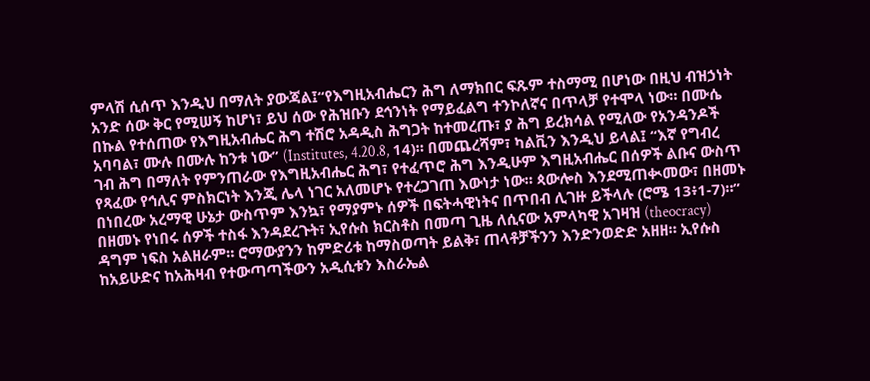ምላሽ ሲሰጥ እንዲህ በማለት ያውጃል፤“የእግዚአብሔርን ሕግ ለማክበር ፍጹም ተስማሚ በሆነው በዚህ ብዝኃነት አንድ ሰው ቅር የሚሠኝ ከሆነ፣ ይህ ሰው የሕዝቡን ደኅንነት የማይፈልግ ተንኮለኛና በጥላቻ የተሞላ ነው። በሙሴ በኩል የተሰጠው የእግዚአብሔር ሕግ ተሽሮ አዳዲስ ሕግጋት ከተመረጡ፣ ያ ሕግ ይረክሳል የሚለው የአንዳንዶች አባባል፣ ሙሉ በሙሉ ከንቱ ነው” (Institutes, 4.20.8, 14)። በመጨረሻም፣ ካልቪን እንዲህ ይላል፤ “እኛ የግብረ ገብ ሕግ በማለት የምንጠራው የእግዚአብሔር ሕግ፣ የተፈጥሮ ሕግ እንዲሁም እግዚአብሔር በሰዎች ልቡና ውስጥ የጻፈው የኅሊና ምስክርነት እንጂ ሌላ ነገር አለመሆኑ የተረጋገጠ እውነታ ነው። ጳውሎስ እንደሚጠቊመው፣ በዘመኑ በነበረው አረማዊ ሁኔታ ውስጥም እንኳ፣ የማያምኑ ሰዎች በፍትሓዊነትና በጥበብ ሊገዙ ይችላሉ (ሮሜ 13፥1-7)።”
በዘመኑ የነበሩ ሰዎች ተስፋ እንዳደረጉት፣ ኢየሱስ ክርስቶስ በመጣ ጊዜ ለሲናው አምላካዊ አገዛዝ (theocracy) ዳግም ነፍስ አልዘራም። ሮማውያንን ከምድሪቱ ከማስወጣት ይልቅ፣ ጠላቶቻችንን እንድንወድድ አዘዘ። ኢየሱስ ከአይሁድና ከአሕዛብ የተውጣጣችውን አዲሲቱን እስራኤል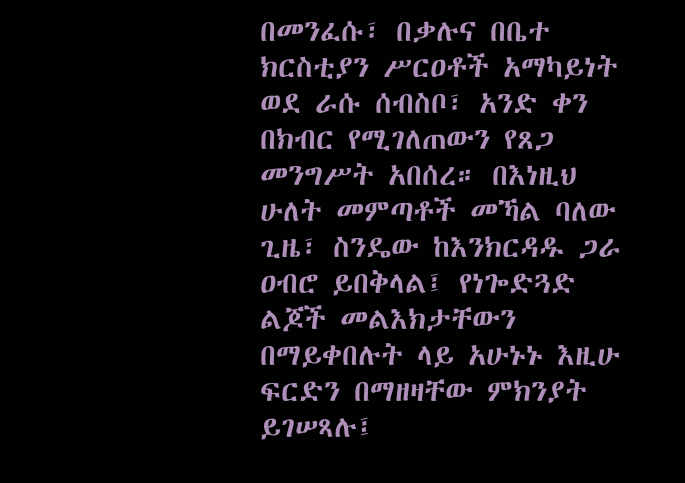በመንፈሱ፣ በቃሉና በቤተ ክርስቲያን ሥርዐቶች አማካይነት ወደ ራሱ ሰብስቦ፣ አንድ ቀን በክብር የሚገለጠውን የጸጋ መንግሥት አበሰረ። በእነዚህ ሁለት መምጣቶች መኻል ባለው ጊዜ፣ ስንዴው ከእንክርዳዱ ጋራ ዐብሮ ይበቅላል፤ የነጐድጓድ ልጆች መልእክታቸውን በማይቀበሉት ላይ አሁኑኑ እዚሁ ፍርድን በማዘዛቸው ምክንያት ይገሠጻሉ፤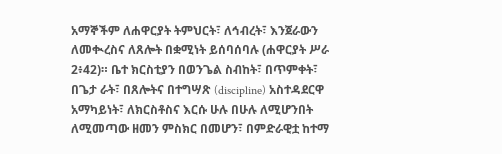አማኞችም ለሐዋርያት ትምህርት፣ ለኅብረት፣ እንጀራውን ለመቊረስና ለጸሎት በቋሚነት ይሰባሰባሉ (ሐዋርያት ሥራ 2፥42)። ቤተ ክርስቲያን በወንጌል ስብከት፣ በጥምቀት፣ በጌታ ራት፣ በጸሎትና በተግሣጽ (discipline) አስተዳደርዋ አማካይነት፣ ለክርስቶስና እርሱ ሁሉ በሁሉ ለሚሆንበት ለሚመጣው ዘመን ምስክር በመሆን፣ በምድራዊቷ ከተማ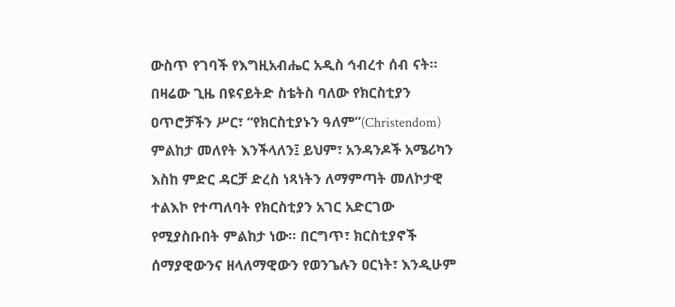ውስጥ የገባች የእግዚአብሔር አዲስ ኅብረተ ሰብ ናት።
በዛሬው ጊዜ በዩናይትድ ስቴትስ ባለው የክርስቲያን ዐጥሮቻችን ሥር፣ “የክርስቲያኑን ዓለም”(Christendom) ምልከታ መለየት እንችላለን፤ ይህም፣ አንዳንዶች አሜሪካን እስከ ምድር ዳርቻ ድረስ ነጻነትን ለማምጣት መለኮታዊ ተልእኮ የተጣለባት የክርስቲያን አገር አድርገው የሚያስቡበት ምልከታ ነው። በርግጥ፣ ክርስቲያኖች ሰማያዊውንና ዘላለማዊውን የወንጌሉን ዐርነት፣ እንዲሁም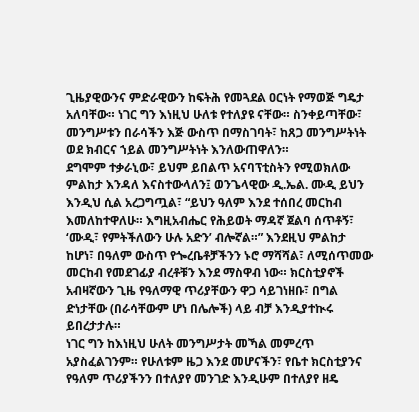ጊዜያዊውንና ምድራዊውን ከፍትሕ የመጓደል ዐርነት የማወጅ ግዴታ አለባቸው። ነገር ግን እነዚህ ሁለቱ የተለያዩ ናቸው። ስንቀይጣቸው፣ መንግሥቱን በራሳችን እጅ ውስጥ በማስገባት፣ ከጸጋ መንግሥትነት ወደ ክብርና ኀይል መንግሥትነት እንለውጠዋለን።
ደግሞም ተቃራኒው፣ ይህም ይበልጥ አናባፕቲስትን የሚወክለው ምልከታ እንዳለ እናስተውላለን፤ ወንጌላዊው ዲ.ኤል. ሙዲ ይህን እንዲህ ሲል አረጋግጧል፣ “ይህን ዓለም እንደ ተሰበረ መርከብ እመለከተዋለሁ። እግዚአብሔር የሕይወት ማዳኛ ጀልባ ሰጥቶኝ፣ ‘ሙዲ፣ የምትችለውን ሁሉ አድን’ ብሎኛል።” እንደዚህ ምልከታ ከሆነ፣ በዓለም ውስጥ የጐረቤቶቻችንን ኑሮ ማሻሻል፣ ለሚሰጥመው መርከብ የመደገፊያ ብረቶቹን እንደ ማስዋብ ነው። ክርስቲያኖች አብዛኛውን ጊዜ የዓለማዊ ጥሪያቸውን ዋጋ ሳይገነዘቡ፣ በግል ድነታቸው (በራሳቸውም ሆነ በሌሎች) ላይ ብቻ እንዲያተኲሩ ይበረታታሉ።
ነገር ግን ከእነዚህ ሁለት መንግሥታት መኻል መምረጥ አያስፈልገንም። የሁለቱም ዜጋ እንደ መሆናችን፣ የቤተ ክርስቲያንና የዓለም ጥሪያችንን በተለያየ መንገድ እንዲሁም በተለያየ ዘዴ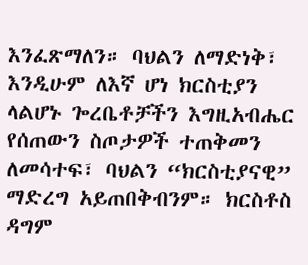እንፈጽማለን። ባህልን ለማድነቅ፣ እንዲሁም ለእኛ ሆነ ክርስቲያን ላልሆኑ ጐረቤቶቻችን እግዚአብሔር የሰጠውን ስጦታዎች ተጠቅመን ለመሳተፍ፣ ባህልን “ክርስቲያናዊ” ማድረግ አይጠበቅብንም። ክርስቶስ ዳግም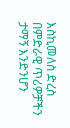እስኪመለስ ድረስ በምድራዊ ጥሪዎቻችን ታማኝ እንድንሆን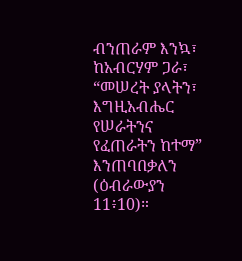ብንጠራም እንኳ፣ ከአብርሃም ጋራ፣ “መሠረት ያላትን፣ እግዚአብሔር የሠራትንና የፈጠራትን ከተማ” እንጠባበቃለን (ዕብራውያን 11፥10)።